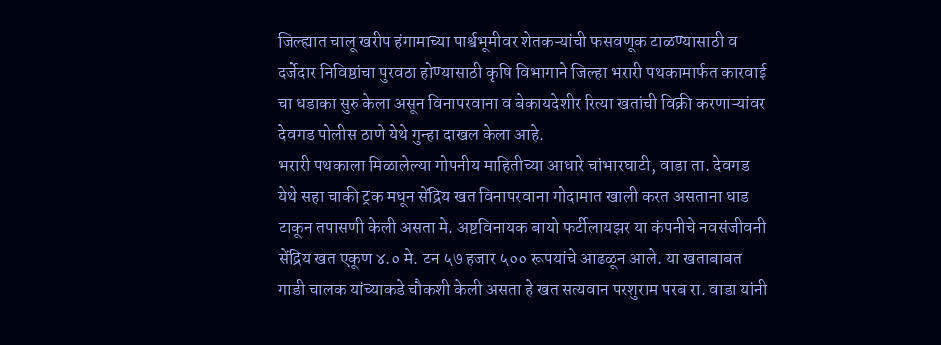जिल्ह्यात चालू खरीप हंगामाच्या पार्श्वभूमीवर शेतकऱ्यांची फसवणूक टाळण्यासाठी व दर्जेदार निविष्ठांचा पुरवठा होण्यासाठी कृषि विभागाने जिल्हा भरारी पथकामार्फत कारवाई चा धडाका सुरु केला असून विनापरवाना व बेकायदेशीर रित्या खतांची विक्री करणाऱ्यांवर देवगड पोलीस ठाणे येथे गुन्हा दाखल केला आहे.
भरारी पथकाला मिळालेल्या गोपनीय माहितीच्या आधारे चांभारघाटी, वाडा ता. देवगड येथे सहा चाकी ट्रक मधून सेंद्रिय खत विनापरवाना गोदामात खाली करत असताना धाड टाकून तपासणी केली असता मे. अष्टविनायक बायो फर्टीलायझर या कंपनीचे नवसंजीवनी सेंद्रिय खत एकूण ४.० मे. टन ५७ हजार ५०० रूपयांचे आढळून आले. या खताबाबत गाडी चालक यांच्याकडे चौकशी केली असता हे खत सत्यवान परशुराम परब रा. वाडा यांनी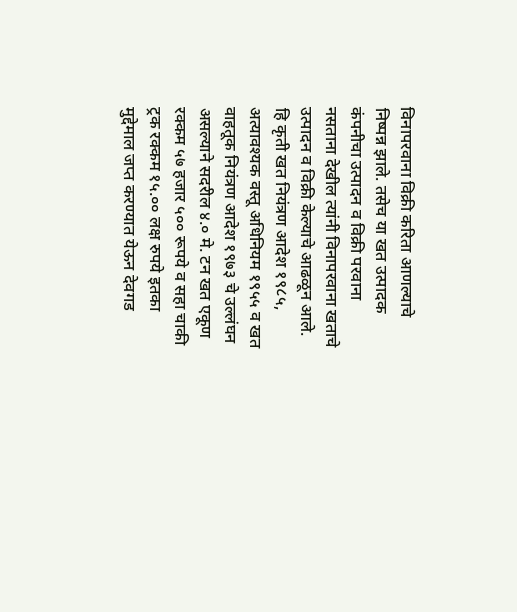विनापरवाना विक्री करिता आणल्याचे निष्पन्न झाले. तसेच या खत उत्पादक कंपनीचा उत्पादन व विक्री परवाना नसताना देखील त्यांनी विनापरवाना खताचे उत्पादन व विक्री केल्याचे आढळून आले. हि कृती खत नियंत्रण आदेश १९८५, अत्यावश्यक वस्तू अधिनियम १९५५ व खत वाहतूक नियंत्रण आदेश १९७३ चे उल्लंघन असल्याने सदरील ४.० मे. टन खत एकूण रक्कम ५७ हजार ५०० रूपये व सहा चाकी ट्रक रक्कम १५.०० लक्ष रुपये इतका मुद्देमाल जप्त करण्यात येऊन देवगड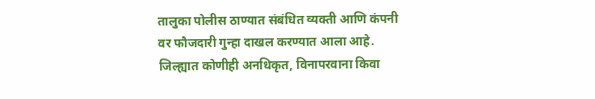तालुका पोलीस ठाण्यात संबंधित व्यक्ती आणि कंपनी वर फौजदारी गुन्हा दाखल करण्यात आला आहे.
जिल्ह्यात कोणीही अनधिकृत, विनापरवाना किवा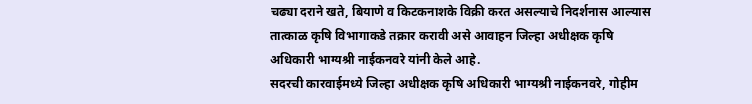चढ्या दराने खते, बियाणे व किटकनाशके विक्री करत असल्याचे निदर्शनास आल्यास तात्काळ कृषि विभागाकडे तक्रार करावी असे आवाहन जिल्हा अधीक्षक कृषि अधिकारी भाग्यश्री नाईकनवरे यांनी केले आहे.
सदरची कारवाईमध्ये जिल्हा अधीक्षक कृषि अधिकारी भाग्यश्री नाईकनवरे, गोहीम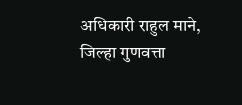अधिकारी राहुल माने, जिल्हा गुणवत्ता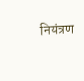नियंत्रण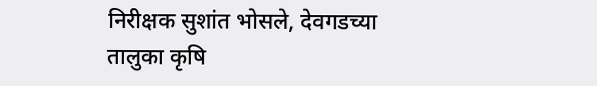निरीक्षक सुशांत भोसले, देवगडच्या तालुका कृषि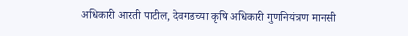अधिकारी आरती पाटील, देवगडच्या कृषि अधिकारी गुणनियंत्रण मानसी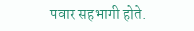पवार सहभागी होते.